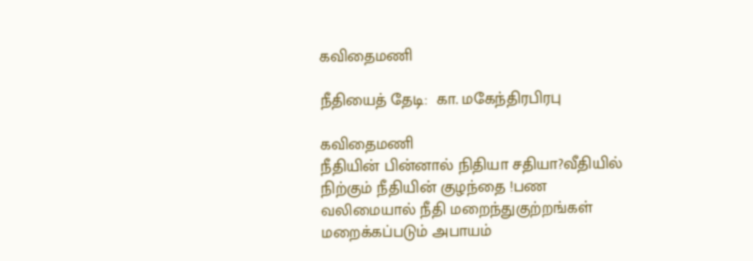கவிதைமணி

நீதியைத் தேடி:  கா. மகேந்திரபிரபு

கவிதைமணி
நீதியின் பின்னால் நிதியா சதியா?வீதியில் நிற்கும் நீதியின் குழந்தை !பண வலிமையால் நீதி மறைந்துகுற்றங்கள் மறைக்கப்படும் அபாயம்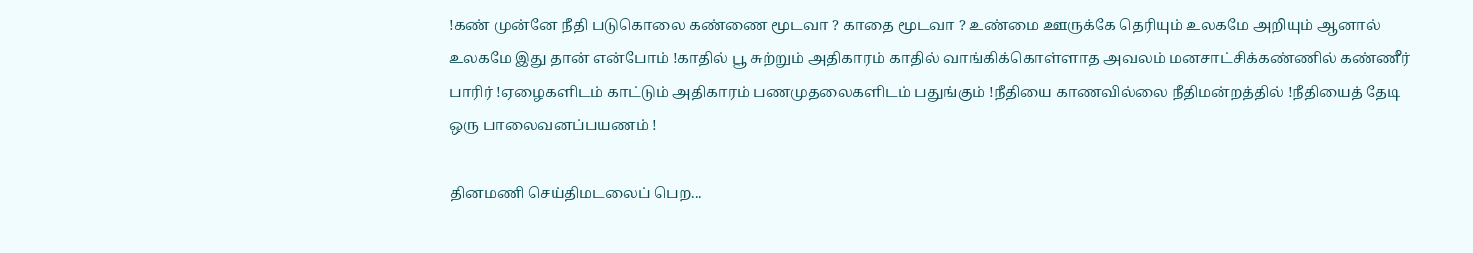!கண் முன்னே நீதி படுகொலை கண்ணை மூடவா ? காதை மூடவா ? உண்மை ஊருக்கே தெரியும் உலகமே அறியும் ஆனால் உலகமே இது தான் என்போம் !காதில் பூ சுற்றும் அதிகாரம் காதில் வாங்கிக்கொள்ளாத அவலம் மனசாட்சிக்கண்ணில் கண்ணீர் பாரிர் !ஏழைகளிடம் காட்டும் அதிகாரம் பணமுதலைகளிடம் பதுங்கும் !நீதியை காணவில்லை நீதிமன்றத்தில் !நீதியைத் தேடி ஒரு பாலைவனப்பயணம் !

தினமணி செய்திமடலைப் பெற...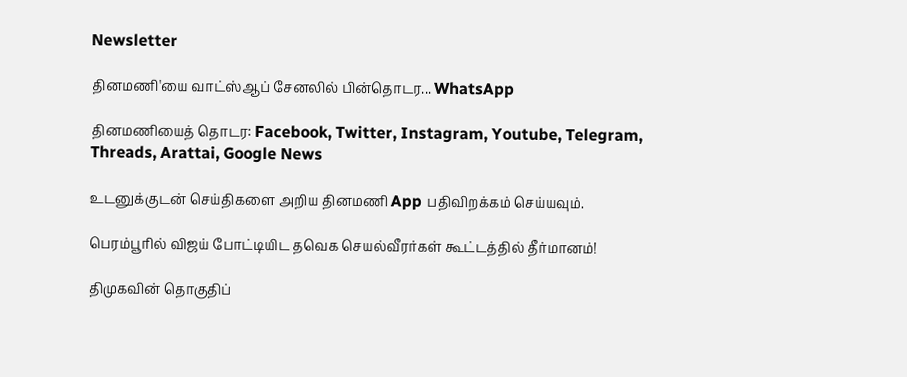Newsletter

தினமணி'யை வாட்ஸ்ஆப் சேனலில் பின்தொடர... WhatsApp

தினமணியைத் தொடர: Facebook, Twitter, Instagram, Youtube, Telegram, Threads, Arattai, Google News

உடனுக்குடன் செய்திகளை அறிய தினமணி App பதிவிறக்கம் செய்யவும்.

பெரம்பூரில் விஜய் போட்டியிட தவெக செயல்வீரர்கள் கூட்டத்தில் தீர்மானம்!

திமுகவின் தொகுதிப்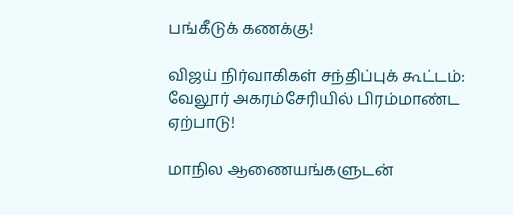பங்கீடுக் கணக்கு!

விஜய் நிர்வாகிகள் சந்திப்புக் கூட்டம்: வேலூர் அகரம்சேரியில் பிரம்மாண்ட ஏற்பாடு!

மாநில ஆணையங்களுடன்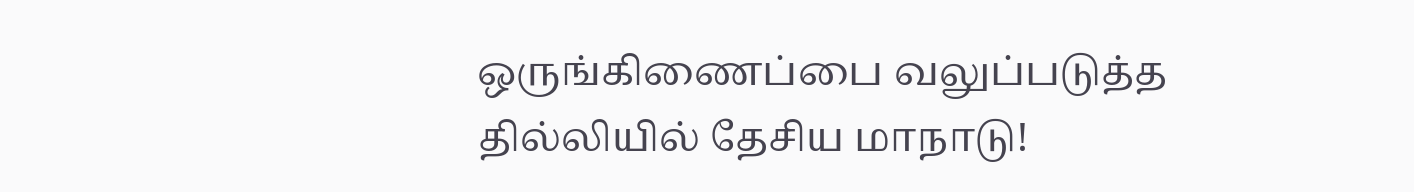ஒருங்கிணைப்பை வலுப்படுத்த தில்லியில் தேசிய மாநாடு!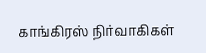காங்கிரஸ் நிர்வாகிகள்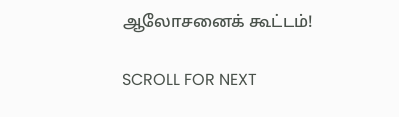ஆலோசனைக் கூட்டம்!

SCROLL FOR NEXT